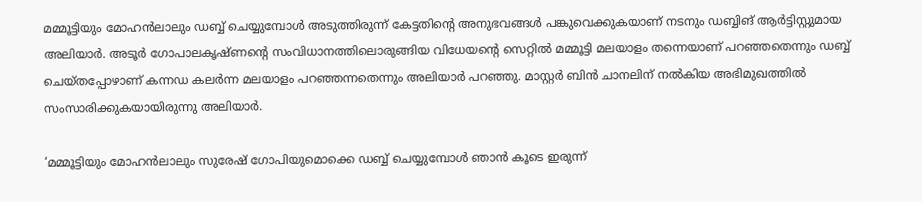മമ്മൂട്ടിയും മോഹന്‍ലാലും ഡബ്ബ് ചെയ്യുമ്പോള്‍ അടുത്തിരുന്ന് കേട്ടതിന്റെ അനുഭവങ്ങള്‍ പങ്കുവെക്കുകയാണ് നടനും ഡബ്ബിങ് ആര്‍ട്ടിസ്റ്റുമായ അലിയാര്‍. അടൂര്‍ ഗോപാലകൃഷ്ണന്റെ സംവിധാനത്തിലൊരുങ്ങിയ വിധേയന്റെ സെറ്റില്‍ മമ്മൂട്ടി മലയാളം തന്നെയാണ് പറഞ്ഞതെന്നും ഡബ്ബ് ചെയ്തപ്പോഴാണ് കന്നഡ കലര്‍ന്ന മലയാളം പറഞ്ഞന്നതെന്നും അലിയാര്‍ പറഞ്ഞു. മാസ്റ്റര്‍ ബിന്‍ ചാനലിന് നല്‍കിയ അഭിമുഖത്തില്‍ സംസാരിക്കുകയായിരുന്നു അലിയാര്‍.

‘മമ്മൂട്ടിയും മോഹന്‍ലാലും സുരേഷ് ഗോപിയുമൊക്കെ ഡബ്ബ് ചെയ്യുമ്പോള്‍ ഞാന്‍ കൂടെ ഇരുന്ന്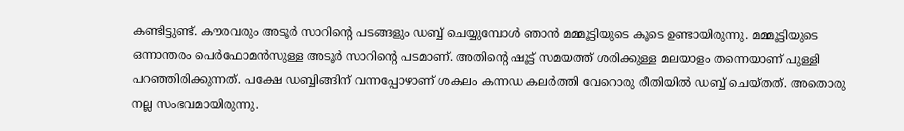കണ്ടിട്ടുണ്ട്. കൗരവരും അടൂര്‍ സാറിന്റെ പടങ്ങളും ഡബ്ബ് ചെയ്യുമ്പോള്‍ ഞാന്‍ മമ്മൂട്ടിയുടെ കൂടെ ഉണ്ടായിരുന്നു. മമ്മൂട്ടിയുടെ ഒന്നാന്തരം പെര്‍ഫോമന്‍സുള്ള അടൂര്‍ സാറിന്റെ പടമാണ്. അതിന്റെ ഷൂട്ട് സമയത്ത് ശരിക്കുള്ള മലയാളം തന്നെയാണ് പുള്ളി പറഞ്ഞിരിക്കുന്നത്. പക്ഷേ ഡബ്ബിങ്ങിന് വന്നപ്പോഴാണ് ശകലം കന്നഡ കലര്‍ത്തി വേറൊരു രീതിയില്‍ ഡബ്ബ് ചെയ്തത്. അതൊരു നല്ല സംഭവമായിരുന്നു.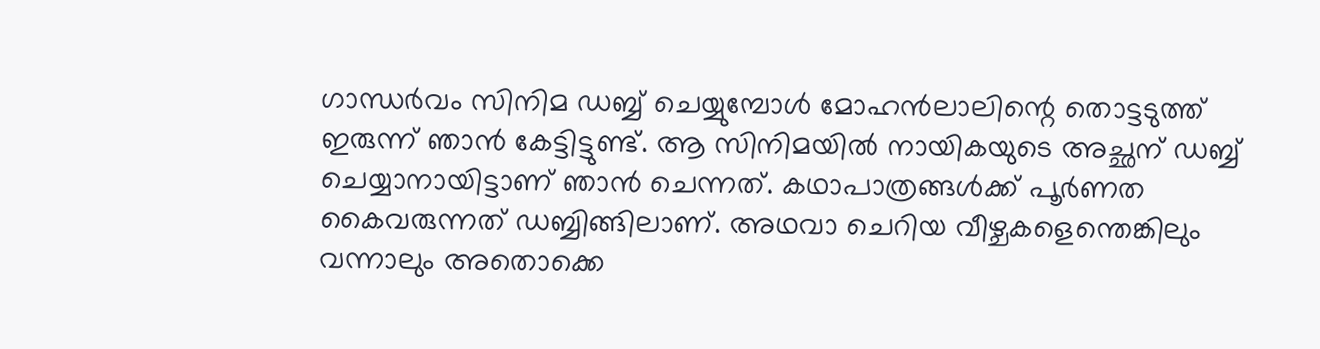ഗാന്ധര്‍വം സിനിമ ഡബ്ബ് ചെയ്യുമ്പോള്‍ മോഹന്‍ലാലിന്റെ തൊട്ടടുത്ത് ഇരുന്ന് ഞാന്‍ കേട്ടിട്ടുണ്ട്. ആ സിനിമയില്‍ നായികയുടെ അച്ഛന് ഡബ്ബ് ചെയ്യാനായിട്ടാണ് ഞാന്‍ ചെന്നത്. കഥാപാത്രങ്ങള്‍ക്ക് പൂര്‍ണത കൈവരുന്നത് ഡബ്ബിങ്ങിലാണ്. അഥവാ ചെറിയ വീഴ്ചകളെന്തെങ്കിലും വന്നാലും അതൊക്കെ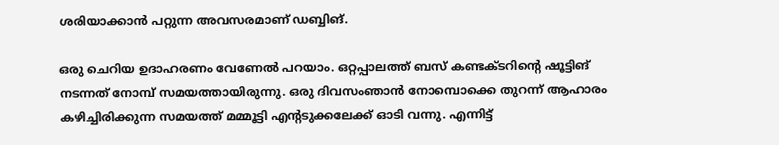ശരിയാക്കാന്‍ പറ്റുന്ന അവസരമാണ് ഡബ്ബിങ്.

ഒരു ചെറിയ ഉദാഹരണം വേണേല്‍ പറയാം. ഒറ്റപ്പാലത്ത് ബസ് കണ്ടക്ടറിന്റെ ഷൂട്ടിങ് നടന്നത് നോമ്പ് സമയത്തായിരുന്നു. ഒരു ദിവസംഞാന്‍ നോമ്പൊക്കെ തുറന്ന് ആഹാരം കഴിച്ചിരിക്കുന്ന സമയത്ത് മമ്മൂട്ടി എന്റടുക്കലേക്ക് ഓടി വന്നു. എന്നിട്ട്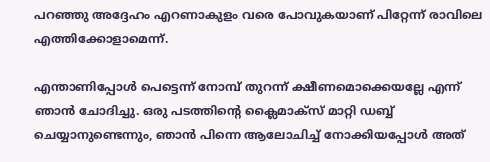പറഞ്ഞു അദ്ദേഹം എറണാകുളം വരെ പോവുകയാണ് പിറ്റേന്ന് രാവിലെ എത്തിക്കോളാമെന്ന്.

എന്താണിപ്പോള്‍ പെട്ടെന്ന് നോമ്പ് തുറന്ന് ക്ഷീണമൊക്കെയല്ലേ എന്ന് ഞാന്‍ ചോദിച്ചു. ഒരു പടത്തിന്റെ ക്ലൈമാക്സ് മാറ്റി ഡബ്ബ് ചെയ്യാനുണ്ടെന്നും, ഞാന്‍ പിന്നെ ആലോചിച്ച് നോക്കിയപ്പോള്‍ അത്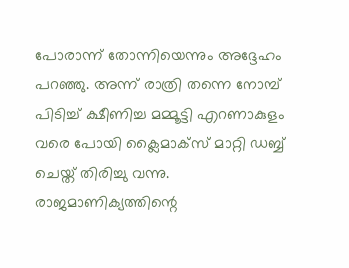പോരാന്ന് തോന്നിയെന്നും അദ്ദേഹം പറഞ്ഞു. അന്ന് രാത്രി തന്നെ നോമ്പ് പിടിച്ച് ക്ഷീണിച്ച മമ്മൂട്ടി എറണാകുളം വരെ പോയി ക്ലൈമാക്സ് മാറ്റി ഡബ്ബ് ചെയ്ത് തിരിച്ചു വന്നു. രാജമാണിക്യത്തിന്റെ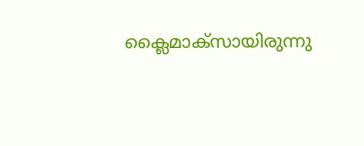ക്ലൈമാക്സായിരുന്നു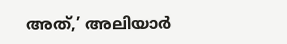അത്,’ അലിയാര്‍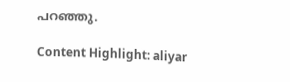പറഞ്ഞു.

Content Highlight: aliyar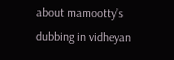about mamootty’s dubbing in vidheyan